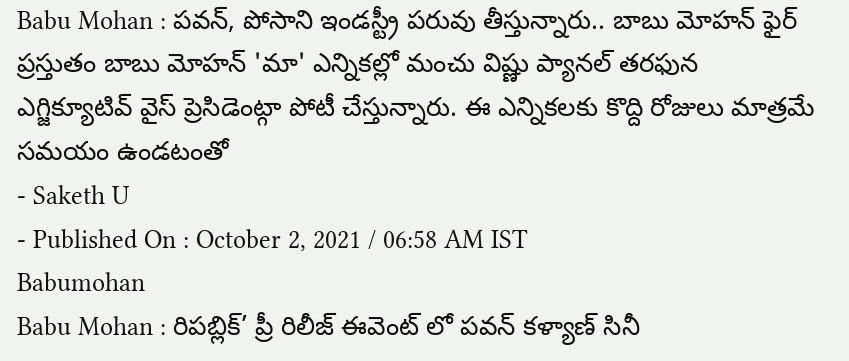Babu Mohan : పవన్, పోసాని ఇండస్ట్రీ పరువు తీస్తున్నారు.. బాబు మోహన్ ఫైర్
ప్రస్తుతం బాబు మోహన్ 'మా' ఎన్నికల్లో మంచు విష్ణు ప్యానల్ తరఫున ఎగ్జిక్యూటివ్ వైస్ ప్రెసిడెంట్గా పోటీ చేస్తున్నారు. ఈ ఎన్నికలకు కొద్ది రోజులు మాత్రమే సమయం ఉండటంతో
- Saketh U
- Published On : October 2, 2021 / 06:58 AM IST
Babumohan
Babu Mohan : రిపబ్లిక్’ ప్రీ రిలీజ్ ఈవెంట్ లో పవన్ కళ్యాణ్ సినీ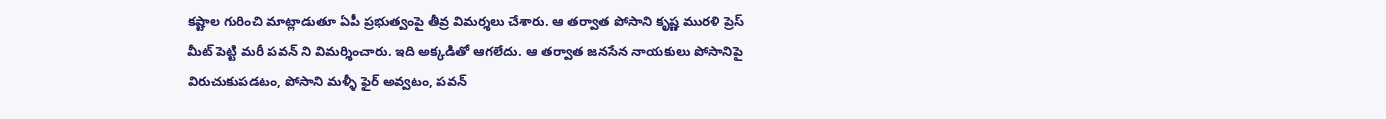కష్టాల గురించి మాట్లాడుతూ ఏపీ ప్రభుత్వంపై తీవ్ర విమర్శలు చేశారు. ఆ తర్వాత పోసాని కృష్ణ మురళి ప్రెస్ మీట్ పెట్టి మరీ పవన్ ని విమర్శించారు. ఇది అక్కడితో ఆగలేదు. ఆ తర్వాత జనసేన నాయకులు పోసానిపై విరుచుకుపడటం, పోసాని మళ్ళీ ఫైర్ అవ్వటం, పవన్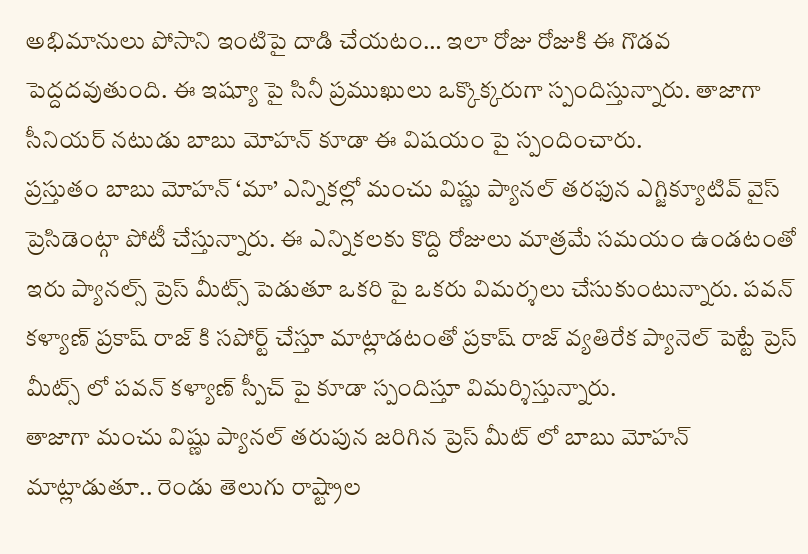అభిమానులు పోసాని ఇంటిపై దాడి చేయటం… ఇలా రోజు రోజుకి ఈ గొడవ పెద్దదవుతుంది. ఈ ఇష్యూ పై సినీ ప్రముఖులు ఒక్కొక్కరుగా స్పందిస్తున్నారు. తాజాగా సీనియర్ నటుడు బాబు మోహన్ కూడా ఈ విషయం పై స్పందించారు.
ప్రస్తుతం బాబు మోహన్ ‘మా’ ఎన్నికల్లో మంచు విష్ణు ప్యానల్ తరఫున ఎగ్జిక్యూటివ్ వైస్ ప్రెసిడెంట్గా పోటీ చేస్తున్నారు. ఈ ఎన్నికలకు కొద్ది రోజులు మాత్రమే సమయం ఉండటంతో ఇరు ప్యానల్స్ ప్రెస్ మీట్స్ పెడుతూ ఒకరి పై ఒకరు విమర్శలు చేసుకుంటున్నారు. పవన్ కళ్యాణ్ ప్రకాష్ రాజ్ కి సపోర్ట్ చేస్తూ మాట్లాడటంతో ప్రకాష్ రాజ్ వ్యతిరేక ప్యానెల్ పెట్టే ప్రెస్ మీట్స్ లో పవన్ కళ్యాణ్ స్పీచ్ పై కూడా స్పందిస్తూ విమర్శిస్తున్నారు.
తాజాగా మంచు విష్ణు ప్యానల్ తరుపున జరిగిన ప్రెస్ మీట్ లో బాబు మోహన్ మాట్లాడుతూ.. రెండు తెలుగు రాష్ట్రాల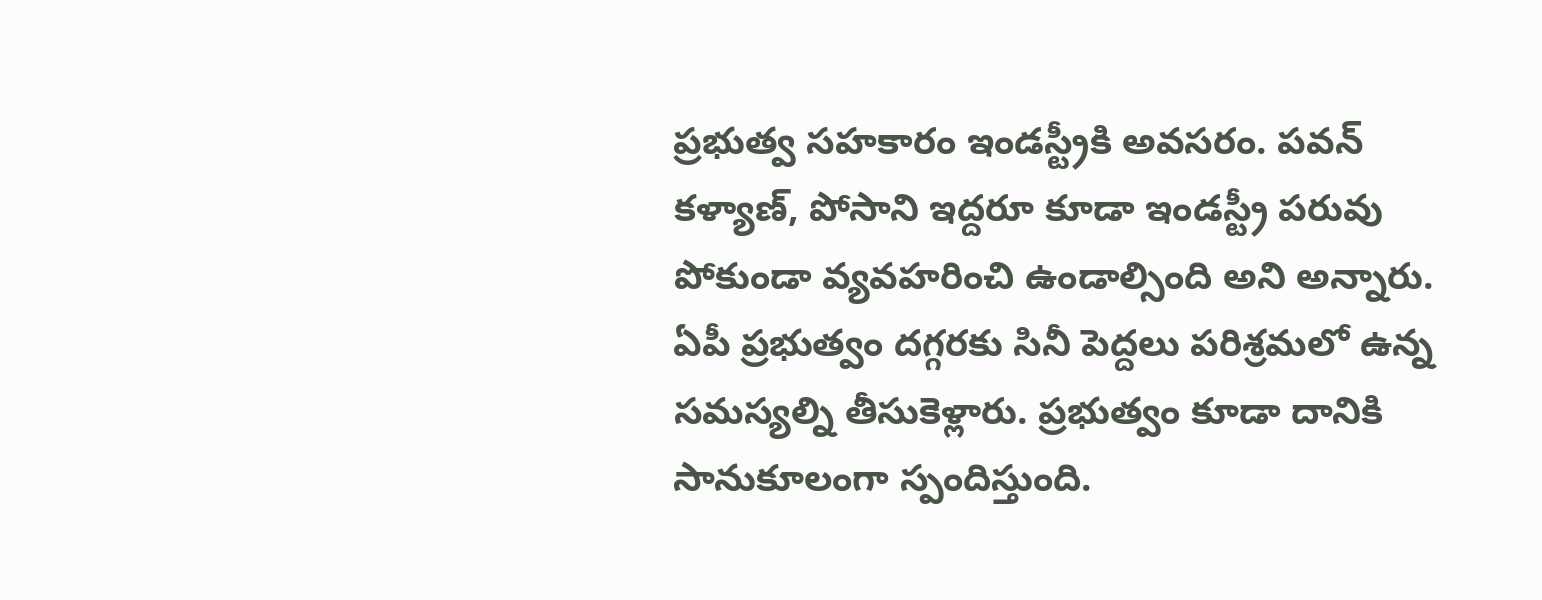ప్రభుత్వ సహకారం ఇండస్ట్రీకి అవసరం. పవన్ కళ్యాణ్, పోసాని ఇద్దరూ కూడా ఇండస్ట్రీ పరువు పోకుండా వ్యవహరించి ఉండాల్సింది అని అన్నారు. ఏపీ ప్రభుత్వం దగ్గరకు సినీ పెద్దలు పరిశ్రమలో ఉన్న సమస్యల్ని తీసుకెళ్లారు. ప్రభుత్వం కూడా దానికి సానుకూలంగా స్పందిస్తుంది.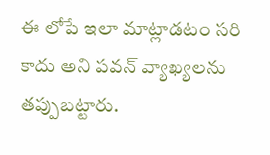ఈ లోపే ఇలా మాట్లాడటం సరి కాదు అని పవన్ వ్యాఖ్యలను తప్పుబట్టారు.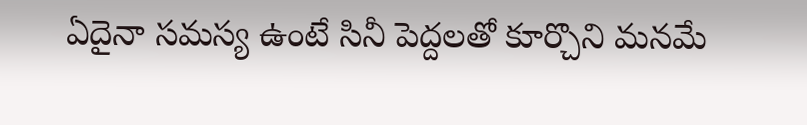ఏదైనా సమస్య ఉంటే సినీ పెద్దలతో కూర్చొని మనమే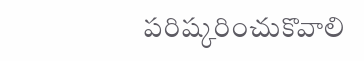పరిష్కరించుకొవాలి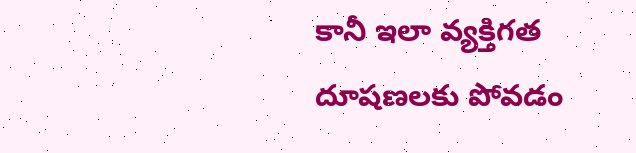కానీ ఇలా వ్యక్తిగత దూషణలకు పోవడం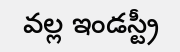వల్ల ఇండస్ట్రీ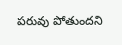పరువు పోతుందని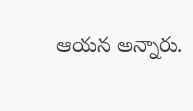ఆయన అన్నారు.